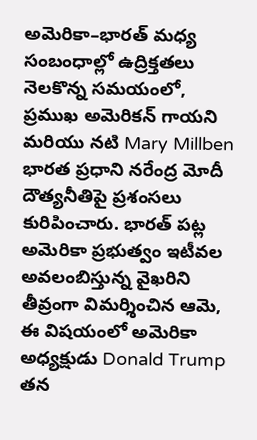అమెరికా–భారత్ మధ్య సంబంధాల్లో ఉద్రిక్తతలు నెలకొన్న సమయంలో, ప్రముఖ అమెరికన్ గాయని మరియు నటి Mary Millben భారత ప్రధాని నరేంద్ర మోదీ దౌత్యనీతిపై ప్రశంసలు కురిపించారు. భారత్ పట్ల అమెరికా ప్రభుత్వం ఇటీవల అవలంబిస్తున్న వైఖరిని తీవ్రంగా విమర్శించిన ఆమె, ఈ విషయంలో అమెరికా అధ్యక్షుడు Donald Trump తన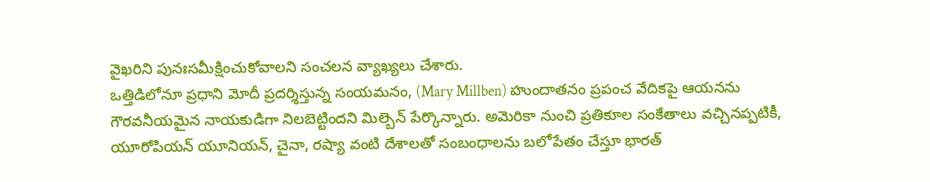వైఖరిని పునఃసమీక్షించుకోవాలని సంచలన వ్యాఖ్యలు చేశారు.
ఒత్తిడిలోనూ ప్రధాని మోదీ ప్రదర్శిస్తున్న సంయమనం, (Mary Millben) హుందాతనం ప్రపంచ వేదికపై ఆయనను గౌరవనీయమైన నాయకుడిగా నిలబెట్టిందని మిల్బెన్ పేర్కొన్నారు. అమెరికా నుంచి ప్రతికూల సంకేతాలు వచ్చినప్పటికీ, యూరోపియన్ యూనియన్, చైనా, రష్యా వంటి దేశాలతో సంబంధాలను బలోపేతం చేస్తూ భారత్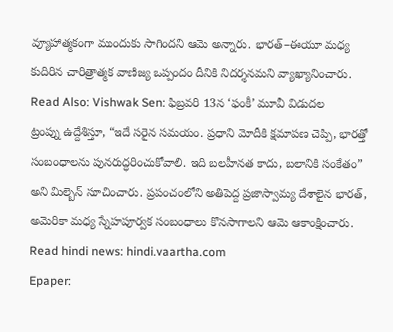వ్యూహాత్మకంగా ముందుకు సాగిందని ఆమె అన్నారు. భారత్–ఈయూ మధ్య కుదిరిన చారిత్రాత్మక వాణిజ్య ఒప్పందం దీనికి నిదర్శనమని వ్యాఖ్యానించారు.
Read Also: Vishwak Sen: ఫిబ్రవరి 13న ‘ఫంకీ’ మూవీ విడుదల
ట్రంప్ను ఉద్దేశిస్తూ, “ఇదే సరైన సమయం. ప్రధాని మోదీకి క్షమాపణ చెప్పి, భారత్తో సంబంధాలను పునరుద్ధరించుకోవాలి. ఇది బలహీనత కాదు, బలానికి సంకేతం” అని మిల్బెన్ సూచించారు. ప్రపంచంలోని అతిపెద్ద ప్రజాస్వామ్య దేశాలైన భారత్, అమెరికా మధ్య స్నేహపూర్వక సంబంధాలు కొనసాగాలని ఆమె ఆకాంక్షించారు.
Read hindi news: hindi.vaartha.com
Epaper: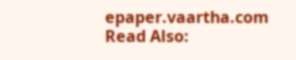epaper.vaartha.com
Read Also: